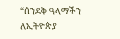“ሰንደቅ ዓላማችን ለኢትዮጵያ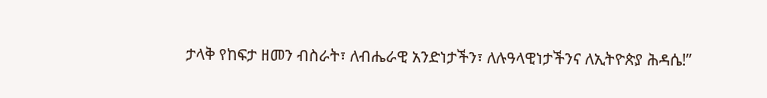ታላቅ የከፍታ ዘመን ብስራት፣ ለብሔራዊ አንድነታችን፣ ለሉዓላዊነታችንና ለኢትዮጵያ ሕዳሴ!”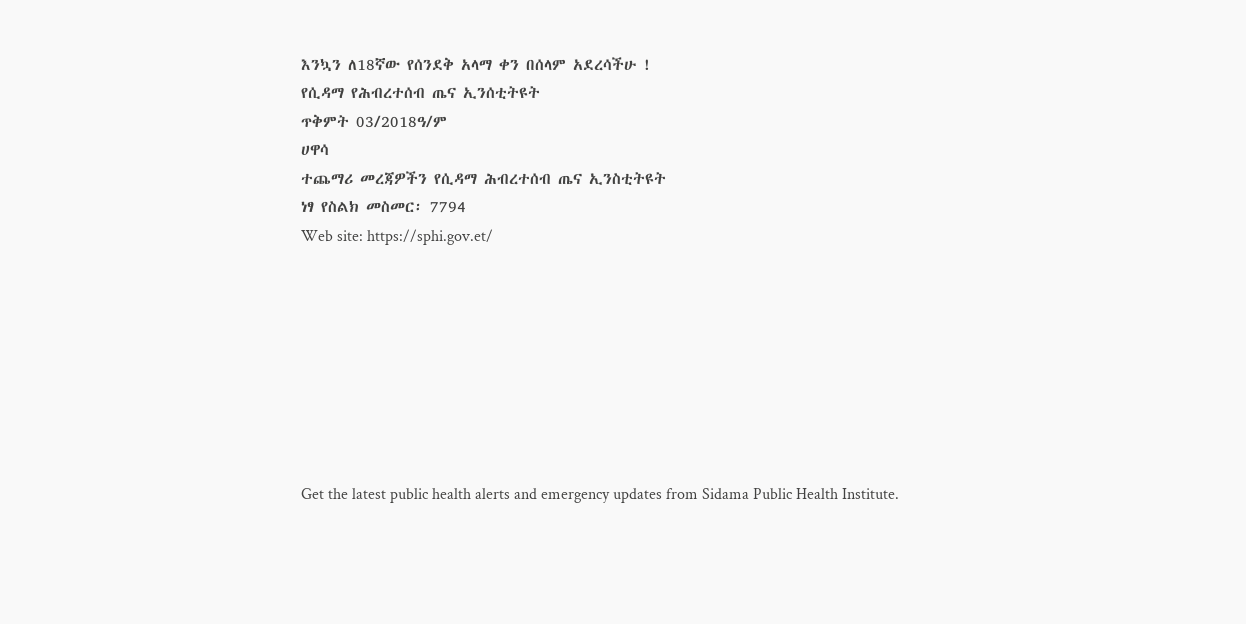እንኳን ለ18ኛው የሰንደቅ አላማ ቀን በሰላም አደረሳችሁ !
የሲዳማ የሕብረተሰብ ጤና ኢንሰቲትዩት
ጥቅምት 03/2018ዓ/ም
ሀዋሳ
ተጨማሪ መረጃዎችን የሲዳማ ሕብረተሰብ ጤና ኢንስቲትዩት
ነፃ የስልክ መስመር፡ 7794
Web site: https://sphi.gov.et/








Get the latest public health alerts and emergency updates from Sidama Public Health Institute.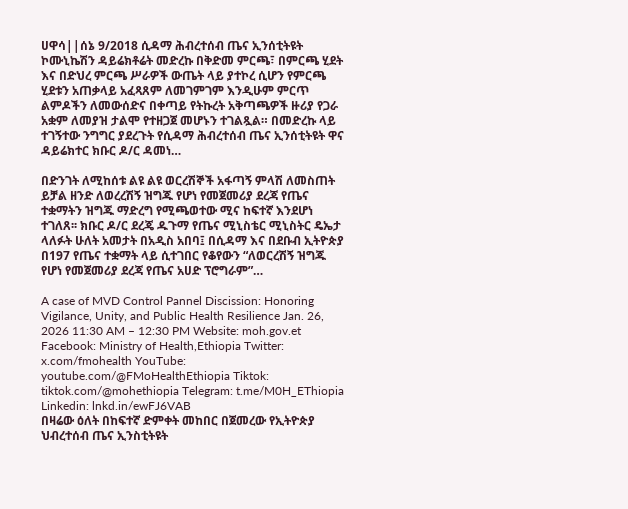ሀዋሳ||ሰኔ 9/2018 ሲዳማ ሕብረተሰብ ጤና ኢንሰቲትዩት ኮሙኒኬሽን ዳይሬክቶሬት መድረኩ በቅድመ ምርጫ፣ በምርጫ ሂደት እና በድህረ ምርጫ ሥራዎች ውጤት ላይ ያተኮረ ሲሆን የምርጫ ሂደቱን አጠቃላይ አፈጻጸም ለመገምገም እንዲሁም ምርጥ ልምዶችን ለመውሰድና በቀጣይ የትኩረት አቅጣጫዎች ዙሪያ የጋራ አቋም ለመያዝ ታልሞ የተዘጋጀ መሆኑን ተገልጿል። በመድረኩ ላይ ተገኝተው ንግግር ያደረጉት የሲዳማ ሕብረተሰብ ጤና ኢንሰቲትዩት ዋና ዳይሬክተር ክቡር ዶ/ር ዳመነ…

በድንገት ለሚከሰቱ ልዩ ልዩ ወርረሽኞች አፋጣኝ ምላሽ ለመስጠት ይቻል ዘንድ ለወረረሽኝ ዝግጁ የሆነ የመጀመሪያ ደረጃ የጤና ተቋማትን ዝግጁ ማድረግ የሚጫወተው ሚና ከፍተኛ እንደሆነ ተገለጸ፡፡ ክቡር ዶ/ር ደረጄ ዱጉማ የጤና ሚኒስቴር ሚኒስትር ዴኤታ ላለፉት ሁለት አመታት በአዲስ አበባ፤ በሲዳማ እና በደቡብ ኢትዮጵያ በ197 የጤና ተቋማት ላይ ሲተገበር የቆየውን “ለወርረሽኝ ዝግጁ የሆነ የመጀመሪያ ደረጃ የጤና አሀድ ፕሮግራም”…

A case of MVD Control Pannel Discission: Honoring Vigilance, Unity, and Public Health Resilience Jan. 26, 2026 11:30 AM – 12:30 PM Website: moh.gov.et Facebook: Ministry of Health,Ethiopia Twitter: x.com/fmohealth YouTube: youtube.com/@FMoHealthEthiopia Tiktok: tiktok.com/@mohethiopia Telegram: t.me/M0H_EThiopia Linkedin: lnkd.in/ewFJ6VAB
በዛሬው ዕለት በከፍተኛ ድምቀት መከበር በጀመረው የኢትዮጵያ ህብረተሰብ ጤና ኢንስቲትዩት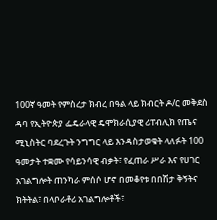100ኛ ዓመት የምስረታ ክብረ በዓል ላይ ክብርት ዶ/ር መቅደስ ዳባ የኢትዮጵያ ፌዴራላዊ ዴሞክራሲያዊ ሪፐብሊክ የጤና ሚኒስትር ባደረጉት ንግግር ላይ እንዳስታወቁት ላለፉት 100 ዓመታት ተቋሙ የሳይንሳዊ ብቃት፣ የፈጠራ ሥራ እና የሀገር አገልግሎት ጠንካራ ምሰሶ ሆኖ በመቆየቱ በበሽታ ቅኝትና ክትትል፣ በላቦራቶሪ አገልግሎቶች፣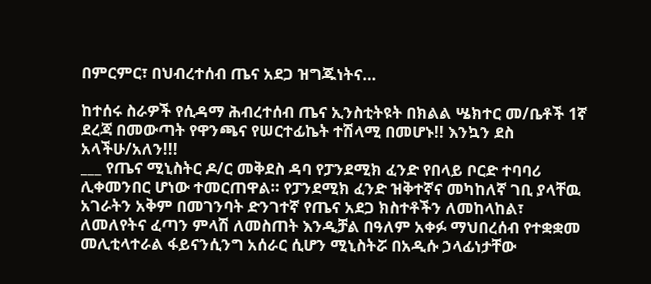በምርምር፣ በህብረተሰብ ጤና አደጋ ዝግጁነትና…

ከተሰሩ ስራዎች የሲዳማ ሕብረተሰብ ጤና ኢንስቲትዩት በክልል ሤክተር መ/ቤቶች 1ኛ ደረጃ በመውጣት የዋንጫና የሠርተፊኬት ተሽላሚ በመሆኑ!! እንኳን ደስ አላችሁ/አለን!!!
___ የጤና ሚኒስትር ዶ/ር መቅደስ ዳባ የፓንደሚክ ፈንድ የበላይ ቦርድ ተባባሪ ሊቀመንበር ሆነው ተመርጠዋል። የፓንደሚክ ፈንድ ዝቅተኛና መካከለኛ ገቢ ያላቸዉ አገራትን አቅም በመገንባት ድንገተኛ የጤና አደጋ ክስተቶችን ለመከላከል፣ ለመለየትና ፈጣን ምላሽ ለመስጠት እንዲቻል በዓለም አቀፉ ማህበረሰብ የተቋቋመ መሊቲላተራል ፋይናንሲንግ አሰራር ሲሆን ሚኒስትሯ በአዲሱ ኃላፊነታቸው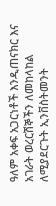ዓለም አቀፍ አጋርነቶች እንዲጠናክር እና አገራት ወረርሽኞችን ለመከላከል ለሚያደርጉት ኢንቨስትመንት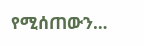የሚሰጠውን…